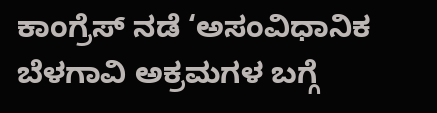ಕಾಂಗ್ರೆಸ್ ನಡೆ ‘ಅಸಂವಿಧಾನಿಕ
ಬೆಳಗಾವಿ ಅಕ್ರಮಗಳ ಬಗ್ಗೆ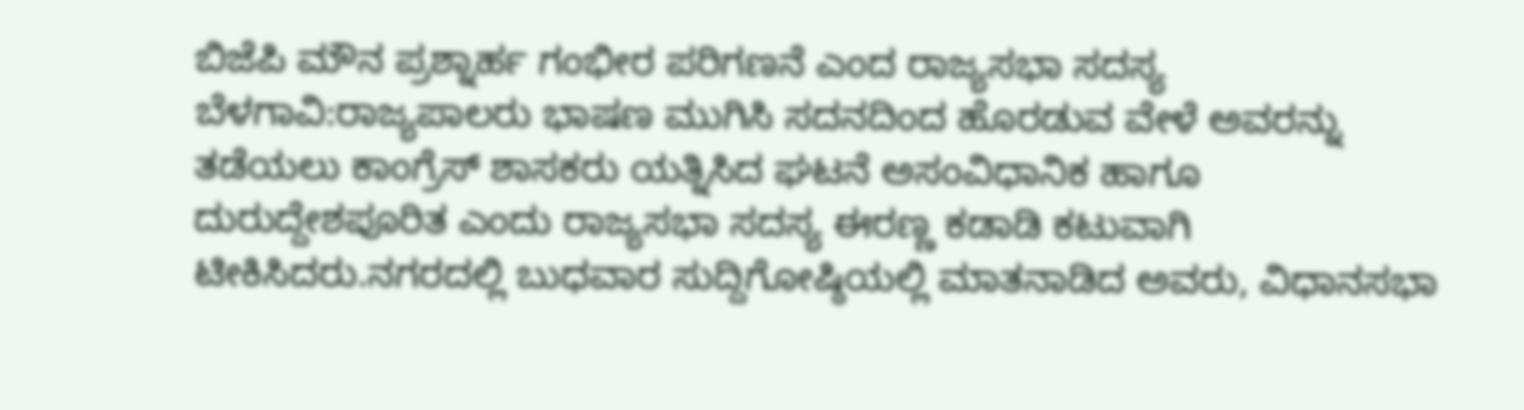ಬಿಜೆಪಿ ಮೌನ ಪ್ರಶ್ನಾರ್ಹ ಗಂಭೀರ ಪರಿಗಣನೆ ಎಂದ ರಾಜ್ಯಸಭಾ ಸದಸ್ಯ ಬೆಳಗಾವಿ:ರಾಜ್ಯಪಾಲರು ಭಾಷಣ ಮುಗಿಸಿ ಸದನದಿಂದ ಹೊರಡುವ ವೇಳೆ ಅವರನ್ನು ತಡೆಯಲು ಕಾಂಗ್ರೆಸ್ ಶಾಸಕರು ಯತ್ನಿಸಿದ ಘಟನೆ ಅಸಂವಿಧಾನಿಕ ಹಾಗೂ ದುರುದ್ದೇಶಪೂರಿತ ಎಂದು ರಾಜ್ಯಸಭಾ ಸದಸ್ಯ ಈರಣ್ಣ ಕಡಾಡಿ ಕಟುವಾಗಿ ಟೀಕಿಸಿದರು.ನಗರದಲ್ಲಿ ಬುಧವಾರ ಸುದ್ದಿಗೋಷ್ಠಿಯಲ್ಲಿ ಮಾತನಾಡಿದ ಅವರು, ವಿಧಾನಸಭಾ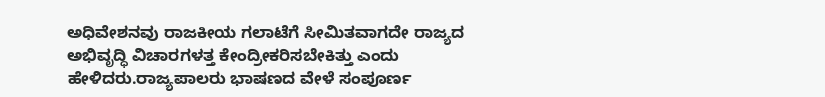ಅಧಿವೇಶನವು ರಾಜಕೀಯ ಗಲಾಟೆಗೆ ಸೀಮಿತವಾಗದೇ ರಾಜ್ಯದ ಅಭಿವೃದ್ಧಿ ವಿಚಾರಗಳತ್ತ ಕೇಂದ್ರೀಕರಿಸಬೇಕಿತ್ತು ಎಂದು ಹೇಳಿದರು.ರಾಜ್ಯಪಾಲರು ಭಾಷಣದ ವೇಳೆ ಸಂಪೂರ್ಣ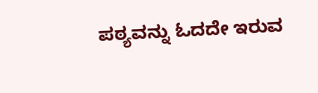ಪಠ್ಯವನ್ನು ಓದದೇ ಇರುವ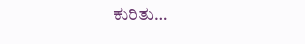ಕುರಿತು…